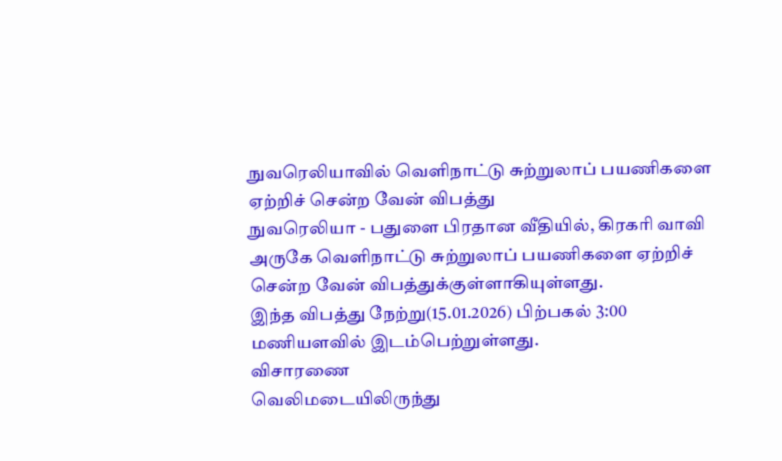நுவரெலியாவில் வெளிநாட்டு சுற்றுலாப் பயணிகளை ஏற்றிச் சென்ற வேன் விபத்து
நுவரெலியா - பதுளை பிரதான வீதியில், கிரகரி வாவி அருகே வெளிநாட்டு சுற்றுலாப் பயணிகளை ஏற்றிச் சென்ற வேன் விபத்துக்குள்ளாகியுள்ளது.
இந்த விபத்து நேற்று(15.01.2026) பிற்பகல் 3:00 மணியளவில் இடம்பெற்றுள்ளது.
விசாரணை
வெலிமடையிலிருந்து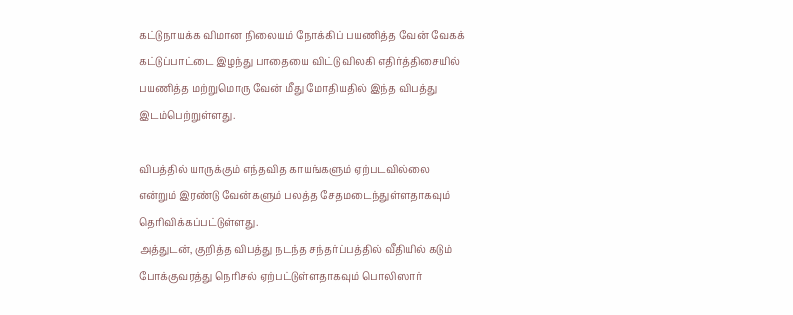கட்டுநாயக்க விமான நிலையம் நோக்கிப் பயணித்த வேன் வேகக் கட்டுப்பாட்டை இழந்து பாதையை விட்டு விலகி எதிர்த்திசையில் பயணித்த மற்றுமொரு வேன் மீது மோதியதில் இந்த விபத்து இடம்பெற்றுள்ளது.

விபத்தில் யாருக்கும் எந்தவித காயங்களும் ஏற்படவில்லை என்றும் இரண்டு வேன்களும் பலத்த சேதமடைந்துள்ளதாகவும் தெரிவிக்கப்பட்டுள்ளது.
அத்துடன், குறித்த விபத்து நடந்த சந்தர்ப்பத்தில் வீதியில் கடும் போக்குவரத்து நெரிசல் ஏற்பட்டுள்ளதாகவும் பொலிஸார்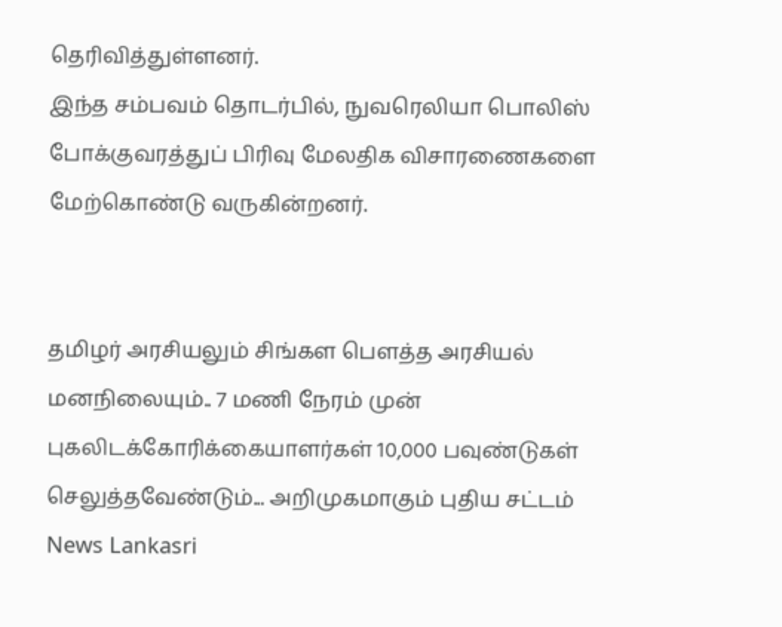தெரிவித்துள்ளனர்.
இந்த சம்பவம் தொடர்பில், நுவரெலியா பொலிஸ் போக்குவரத்துப் பிரிவு மேலதிக விசாரணைகளை மேற்கொண்டு வருகின்றனர்.


தமிழர் அரசியலும் சிங்கள பௌத்த அரசியல் மனநிலையும்.. 7 மணி நேரம் முன்
புகலிடக்கோரிக்கையாளர்கள் 10,000 பவுண்டுகள் செலுத்தவேண்டும்... அறிமுகமாகும் புதிய சட்டம் News Lankasri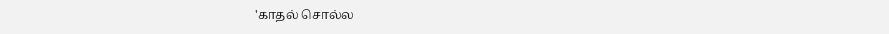'காதல் சொல்ல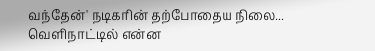வந்தேன்' நடிகரின் தற்போதைய நிலை... வெளிநாட்டில் என்ன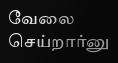வேலை செய்றார்னு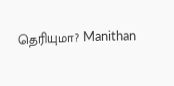தெரியுமா? Manithan